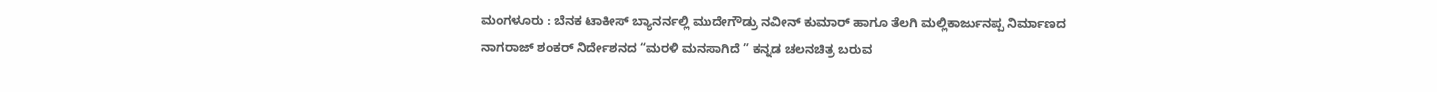ಮಂಗಳೂರು : ಬೆನಕ ಟಾಕೀಸ್ ಬ್ಯಾನರ್ನಲ್ಲಿ ಮುದೇಗೌಡ್ರು ನವೀನ್ ಕುಮಾರ್ ಹಾಗೂ ತೆಲಗಿ ಮಲ್ಲಿಕಾರ್ಜುನಪ್ಪ ನಿರ್ಮಾಣದ ನಾಗರಾಜ್ ಶಂಕರ್ ನಿರ್ದೇಶನದ “ಮರಳಿ ಮನಸಾಗಿದೆ ” ಕನ್ನಡ ಚಲನಚಿತ್ರ ಬರುವ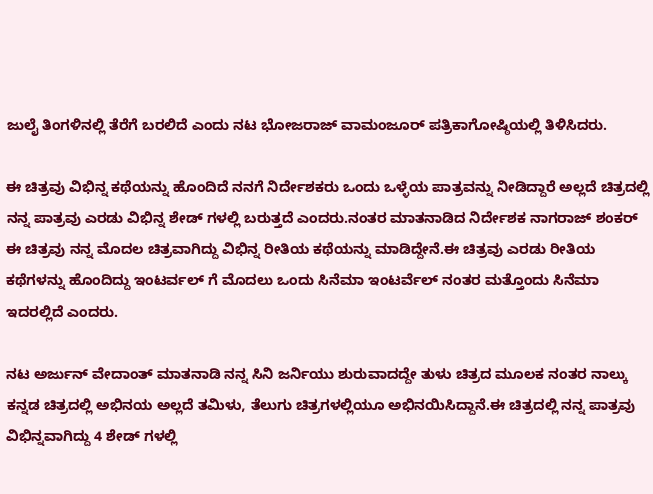ಜುಲೈ ತಿಂಗಳಿನಲ್ಲಿ ತೆರೆಗೆ ಬರಲಿದೆ ಎಂದು ನಟ ಭೋಜರಾಜ್ ವಾಮಂಜೂರ್ ಪತ್ರಿಕಾಗೋಷ್ಠಿಯಲ್ಲಿ ತಿಳಿಸಿದರು.

ಈ ಚಿತ್ರವು ವಿಭಿನ್ನ ಕಥೆಯನ್ನು ಹೊಂದಿದೆ ನನಗೆ ನಿರ್ದೇಶಕರು ಒಂದು ಒಳ್ಳೆಯ ಪಾತ್ರವನ್ನು ನೀಡಿದ್ದಾರೆ ಅಲ್ಲದೆ ಚಿತ್ರದಲ್ಲಿ ನನ್ನ ಪಾತ್ರವು ಎರಡು ವಿಭಿನ್ನ ಶೇಡ್ ಗಳಲ್ಲಿ ಬರುತ್ತದೆ ಎಂದರು.ನಂತರ ಮಾತನಾಡಿದ ನಿರ್ದೇಶಕ ನಾಗರಾಜ್ ಶಂಕರ್ ಈ ಚಿತ್ರವು ನನ್ನ ಮೊದಲ ಚಿತ್ರವಾಗಿದ್ದು ವಿಭಿನ್ನ ರೀತಿಯ ಕಥೆಯನ್ನು ಮಾಡಿದ್ದೇನೆ.ಈ ಚಿತ್ರವು ಎರಡು ರೀತಿಯ ಕಥೆಗಳನ್ನು ಹೊಂದಿದ್ದು ಇಂಟರ್ವಲ್ ಗೆ ಮೊದಲು ಒಂದು ಸಿನೆಮಾ ಇಂಟರ್ವೆಲ್ ನಂತರ ಮತ್ತೊಂದು ಸಿನೆಮಾ ಇದರಲ್ಲಿದೆ ಎಂದರು.

ನಟ ಅರ್ಜುನ್ ವೇದಾಂತ್ ಮಾತನಾಡಿ ನನ್ನ ಸಿನಿ ಜರ್ನಿಯು ಶುರುವಾದದ್ದೇ ತುಳು ಚಿತ್ರದ ಮೂಲಕ ನಂತರ ನಾಲ್ಕು ಕನ್ನಡ ಚಿತ್ರದಲ್ಲಿ ಅಭಿನಯ ಅಲ್ಲದೆ ತಮಿಳು, ತೆಲುಗು ಚಿತ್ರಗಳಲ್ಲಿಯೂ ಅಭಿನಯಿಸಿದ್ದಾನೆ.ಈ ಚಿತ್ರದಲ್ಲಿ ನನ್ನ ಪಾತ್ರವು ವಿಭಿನ್ನವಾಗಿದ್ದು 4 ಶೇಡ್ ಗಳಲ್ಲಿ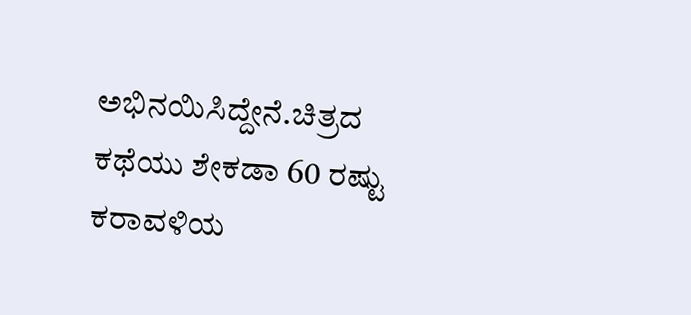ಅಭಿನಯಿಸಿದ್ದೇನೆ.ಚಿತ್ರದ ಕಥೆಯು ಶೇಕಡಾ 60 ರಷ್ಟು ಕರಾವಳಿಯ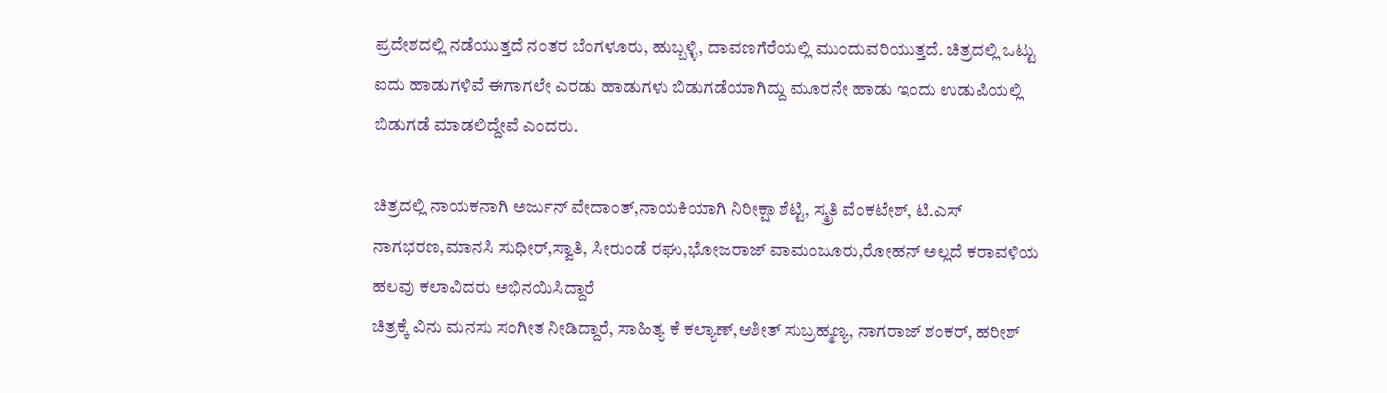ಪ್ರದೇಶದಲ್ಲಿ ನಡೆಯುತ್ತದೆ ನಂತರ ಬೆಂಗಳೂರು, ಹುಬ್ಬಳ್ಳಿ, ದಾವಣಗೆರೆಯಲ್ಲಿ ಮುಂದುವರಿಯುತ್ತದೆ. ಚಿತ್ರದಲ್ಲಿ ಒಟ್ಟು ಐದು ಹಾಡುಗಳಿವೆ ಈಗಾಗಲೇ ಎರಡು ಹಾಡುಗಳು ಬಿಡುಗಡೆಯಾಗಿದ್ದು ಮೂರನೇ ಹಾಡು ಇಂದು ಉಡುಪಿಯಲ್ಲಿ ಬಿಡುಗಡೆ ಮಾಡಲಿದ್ದೇವೆ ಎಂದರು.

ಚಿತ್ರದಲ್ಲಿ ನಾಯಕನಾಗಿ ಅರ್ಜುನ್ ವೇದಾಂತ್,ನಾಯಕಿಯಾಗಿ ನಿರೀಕ್ಷಾ ಶೆಟ್ಟಿ, ಸ್ಮ್ರತಿ ವೆಂಕಟೇಶ್, ಟಿ.ಎಸ್ ನಾಗಭರಣ,ಮಾನಸಿ ಸುಧೀರ್,ಸ್ವಾತಿ, ಸೀರುಂಡೆ ರಘು,ಭೋಜರಾಜ್ ವಾಮಂಜೂರು,ರೋಹನ್ ಅಲ್ಲದೆ ಕರಾವಳಿಯ ಹಲವು ಕಲಾವಿದರು ಅಭಿನಯಿಸಿದ್ದಾರೆ
ಚಿತ್ರಕ್ಕೆ ವಿನು ಮನಸು ಸಂಗೀತ ನೀಡಿದ್ದಾರೆ, ಸಾಹಿತ್ಯ ಕೆ ಕಲ್ಯಾಣ್,ಆಶೀತ್ ಸುಬ್ರಹ್ಮಣ್ಯ, ನಾಗರಾಜ್ ಶಂಕರ್, ಹರೀಶ್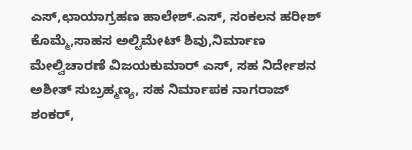ಎಸ್,ಛಾಯಾಗ್ರಹಣ ಹಾಲೇಶ್.ಎಸ್, ಸಂಕಲನ ಹರೀಶ್ ಕೊಮ್ಮೆ,ಸಾಹಸ ಅಲ್ಟಿಮೇಟ್ ಶಿವು,ನಿರ್ಮಾಣ ಮೇಲ್ವಿಚಾರಣೆ ವಿಜಯಕುಮಾರ್ ಎಸ್, ಸಹ ನಿರ್ದೇಶನ ಅಶೀತ್ ಸುಬ್ರಹ್ಮಣ್ಯ, ಸಹ ನಿರ್ಮಾಪಕ ನಾಗರಾಜ್ ಶಂಕರ್,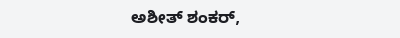ಅಶೀತ್ ಶಂಕರ್,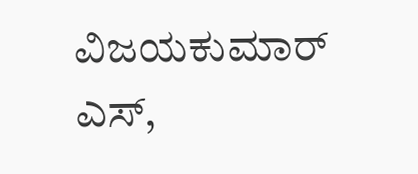ವಿಜಯಕುಮಾರ್ ಎಸ್,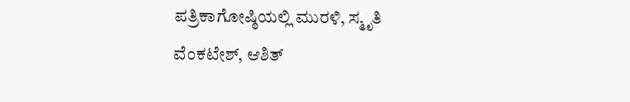ಪತ್ರಿಕಾಗೋಷ್ಠಿಯಲ್ಲಿ ಮುರಳಿ, ಸ್ಮೃತಿ ವೆಂಕಟೇಶ್, ಆಶಿತ್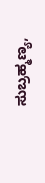ಸುಬ್ರಹ್ಮಣ್ಯ,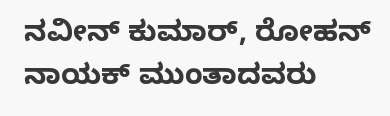ನವೀನ್ ಕುಮಾರ್, ರೋಹನ್ ನಾಯಕ್ ಮುಂತಾದವರು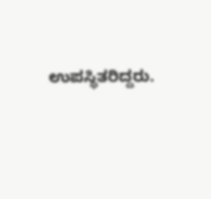ಉಪಸ್ಥಿತರಿದ್ದರು.